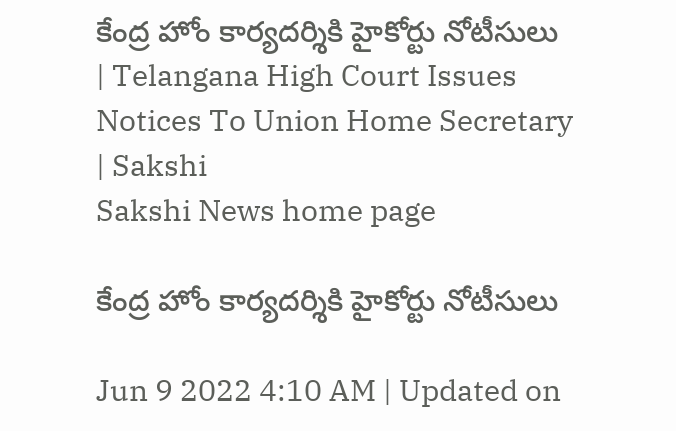కేంద్ర హోం కార్యదర్శికి హైకోర్టు నోటీసులు  | Telangana High Court Issues Notices To Union Home Secretary | Sakshi
Sakshi News home page

కేంద్ర హోం కార్యదర్శికి హైకోర్టు నోటీసులు

Jun 9 2022 4:10 AM | Updated on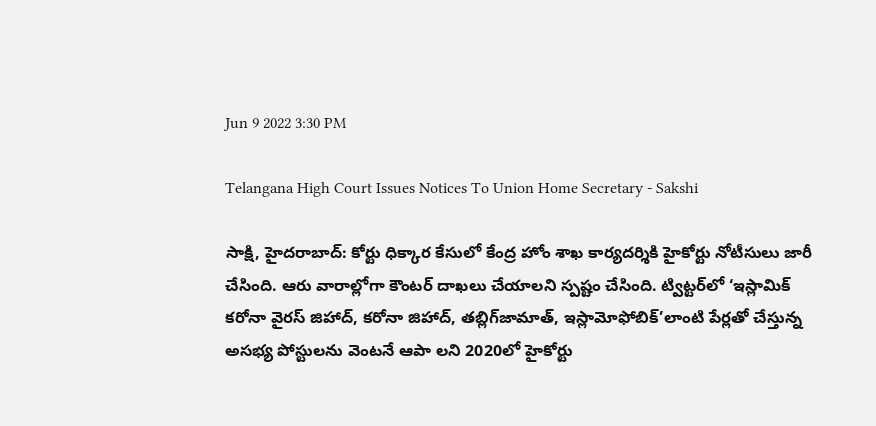Jun 9 2022 3:30 PM

Telangana High Court Issues Notices To Union Home Secretary - Sakshi

సాక్షి, హైదరాబాద్‌: కోర్టు ధిక్కార కేసులో కేంద్ర హోం శాఖ కార్యదర్శికి హైకోర్టు నోటీసులు జారీ చేసింది. ఆరు వారాల్లోగా కౌంటర్‌ దాఖలు చేయాలని స్పష్టం చేసింది. ట్విట్టర్‌లో ‘ఇస్లామిక్‌ కరోనా వైరస్‌ జిహాద్, కరోనా జిహాద్, తబ్లిగ్‌జామాత్, ఇస్లామోఫోబిక్‌’లాంటి పేర్లతో చేస్తున్న అసభ్య పోస్టులను వెంటనే ఆపా లని 2020లో హైకోర్టు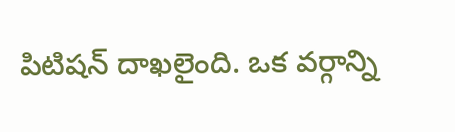పిటిషన్‌ దాఖలైంది. ఒక వర్గాన్ని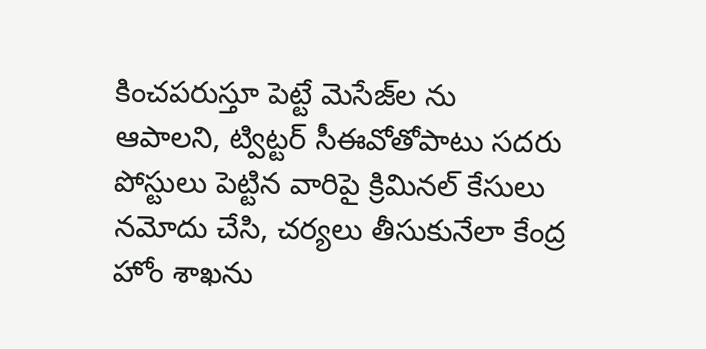కించపరుస్తూ పెట్టే మెసేజ్‌ల ను ఆపాలని, ట్విట్టర్‌ సీఈవోతోపాటు సదరు పోస్టులు పెట్టిన వారిపై క్రిమినల్‌ కేసులు నమోదు చేసి, చర్యలు తీసుకునేలా కేంద్ర హోం శాఖను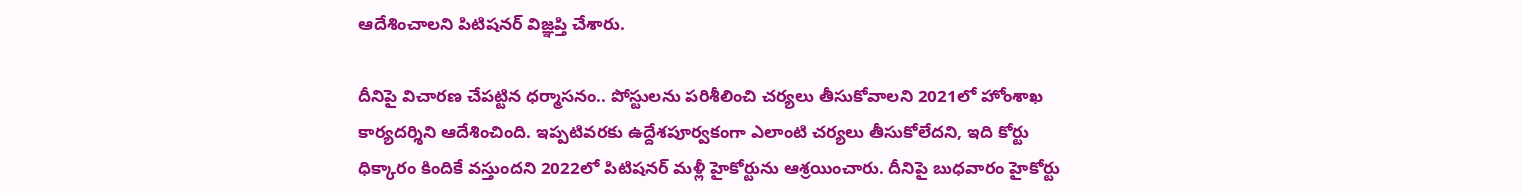ఆదేశించాలని పిటిషనర్‌ విజ్ఞప్తి చేశారు.

దీనిపై విచారణ చేపట్టిన ధర్మాసనం.. పోస్టులను పరిశీలించి చర్యలు తీసుకోవాలని 2021లో హోంశాఖ కార్యదర్శిని ఆదేశించింది. ఇప్పటివరకు ఉద్దేశపూర్వకంగా ఎలాంటి చర్యలు తీసుకోలేదని, ఇది కోర్టు ధిక్కారం కిందికే వస్తుందని 2022లో పిటిషనర్‌ మళ్లీ హైకోర్టును ఆశ్రయించారు. దీనిపై బుధవారం హైకోర్టు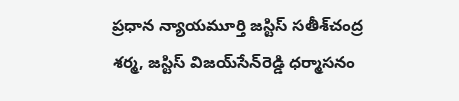ప్రధాన న్యాయమూర్తి జస్టిస్‌ సతీశ్‌చంద్ర శర్మ, జస్టిస్‌ విజయ్‌సేన్‌రెడ్డి ధర్మాసనం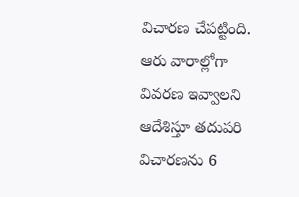విచారణ చేపట్టింది. ఆరు వారాల్లోగా వివరణ ఇవ్వాలని ఆదేశిస్తూ తదుపరి విచారణను 6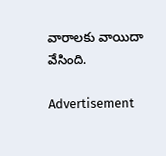వారాలకు వాయిదా వేసింది.

Advertisement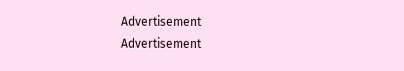Advertisement
Advertisement